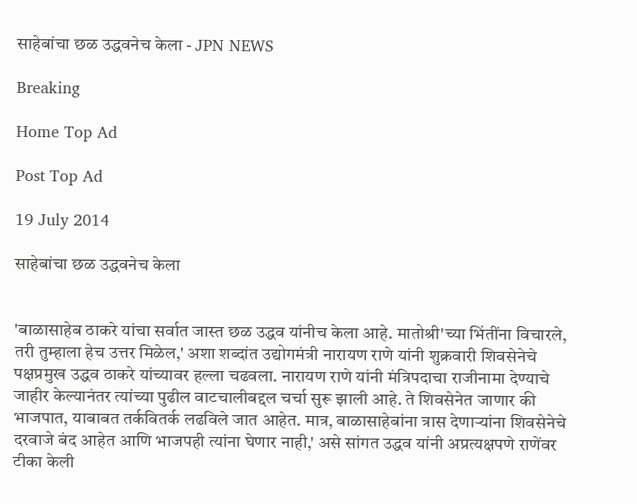साहेबांचा छळ उद्धवनेच केला - JPN NEWS

Breaking

Home Top Ad

Post Top Ad

19 July 2014

साहेबांचा छळ उद्धवनेच केला


'बाळासाहेब ठाकरे यांचा सर्वात जास्त छळ उद्धव यांनीच केला आहे. मातोश्री'च्या भिंतींना विचारले, तरी तुम्हाला हेच उत्तर मिळेल,' अशा शब्दांत उद्योगमंत्री नारायण राणे यांनी शुक्रवारी शिवसेनेचे पक्षप्रमुख उद्धव ठाकरे यांच्यावर हल्ला चढवला. नारायण राणे यांनी मंत्रिपदाचा राजीनामा देण्याचे जाहीर केल्यानंतर त्यांच्या पुढील वाटचालीबद्दल चर्चा सुरू झाली आहे. ते शिवसेनेत जाणार की भाजपात, याबाबत तर्कवितर्क लढविले जात आहेत. मात्र, बाळासाहेबांना त्रास देणाऱ्यांना शिवसेनेचे दरवाजे बंद आहेत आणि भाजपही त्यांना घेणार नाही,' असे सांगत उद्धव यांनी अप्रत्यक्षपणे राणेंवर टीका केली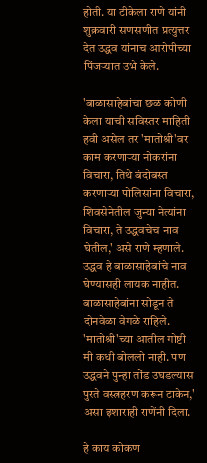होती. या टीकेला राणे यांनी शुक्रवारी सणसणीत प्रत्युत्तर देत उद्धव यांनाच आरोपीच्या पिंजऱ्यात उभे केले.

'बाळासाहेबांचा छळ कोणी केला याची सविस्तर माहिती हवी असेल तर 'मातोश्री'वर काम करणाऱ्या नोकरांना विचारा, तिथे बंदोबस्त करणाऱ्या पोलिसांना विचारा, शिवसेनेतील जुन्या नेत्यांना विचारा, ते उद्धवचेच नाव घेतील,' असे राणे म्हणाले. उद्धव हे बाळासाहेबांचे नाव घेण्यासही लायक नाहीत. बाळासाहेबांना सोडून ते दोनवेळा वेगळे राहिले. 'मातोश्री'च्या आतील गोष्टी मी कधी बोललो नाही. पण उद्धवने पुन्हा तोंड उघडल्यास पुरते वस्त्रहरण करून टाकेन,' असा इशाराही राणेंनी दिला.

हे काय कोकण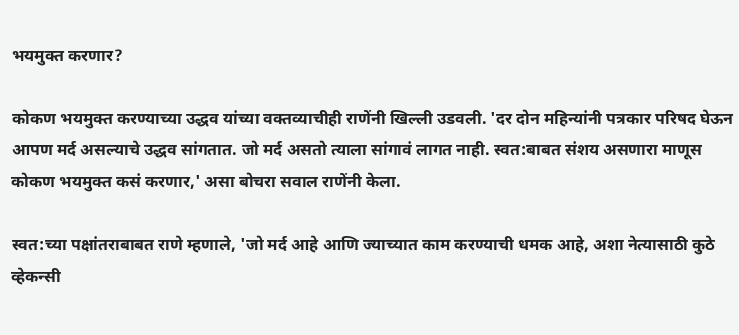भयमुक्त करणार?

कोकण भयमुक्त करण्याच्या उद्धव यांच्या वक्तव्याचीही राणेंनी खिल्ली उडवली. 'दर दोन महिन्यांनी पत्रकार परिषद घेऊन आपण मर्द असल्याचे उद्धव सांगतात. जो मर्द असतो त्याला सांगावं लागत नाही. स्वत:बाबत संशय असणारा माणूस कोकण भयमुक्त कसं करणार,' असा बोचरा सवाल राणेंनी केला.

स्वत:च्या पक्षांतराबाबत राणे म्हणाले, 'जो मर्द आहे आणि ज्याच्यात काम करण्याची धमक आहे, अशा नेत्यासाठी कुठे व्हेकन्सी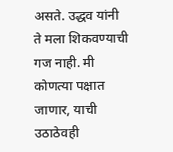असते. उद्धव यांनी ते मला शिकवण्याची गज नाही. मी कोणत्या पक्षात जाणार, याची उठाठेवही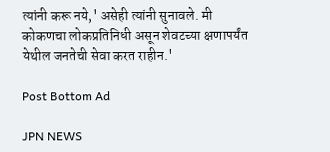त्यांनी करू नये,' असेही त्यांनी सुनावले. मी कोकणचा लोकप्रतिनिधी असून शेवटच्या क्षणापर्यंत येथील जनतेची सेवा करत राहीन.'

Post Bottom Ad

JPN NEWS